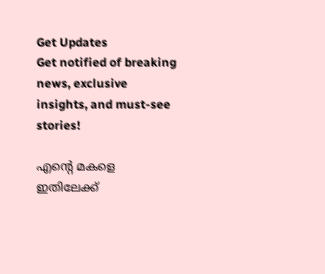Get Updates
Get notified of breaking news, exclusive insights, and must-see stories!

എന്റെ മകളെ ഇതിലേക്ക്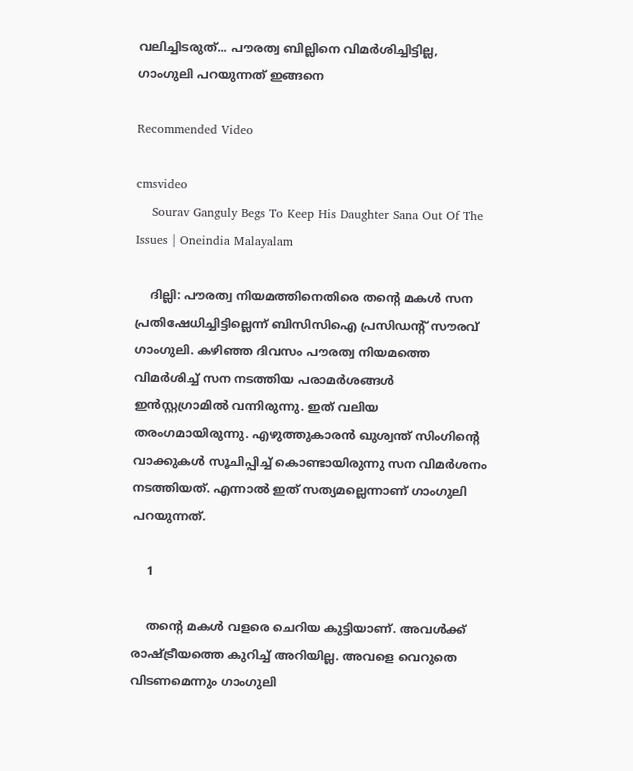വലിച്ചിടരുത്... പൗരത്വ ബില്ലിനെ വിമര്‍ശിച്ചിട്ടില്ല, ഗാംഗുലി പറയുന്നത് ഇങ്ങനെ

Recommended Video

cmsvideo
    Sourav Ganguly Begs To Keep His Daughter Sana Out Of The Issues | Oneindia Malayalam

    ദില്ലി: പൗരത്വ നിയമത്തിനെതിരെ തന്റെ മകള്‍ സന പ്രതിഷേധിച്ചിട്ടില്ലെന്ന് ബിസിസിഐ പ്രസിഡന്റ് സൗരവ് ഗാംഗുലി. കഴിഞ്ഞ ദിവസം പൗരത്വ നിയമത്തെ വിമര്‍ശിച്ച് സന നടത്തിയ പരാമര്‍ശങ്ങള്‍ ഇന്‍സ്റ്റഗ്രാമില്‍ വന്നിരുന്നു. ഇത് വലിയ തരംഗമായിരുന്നു. എഴുത്തുകാരന്‍ ഖുശ്വന്ത് സിംഗിന്റെ വാക്കുകള്‍ സൂചിപ്പിച്ച് കൊണ്ടായിരുന്നു സന വിമര്‍ശനം നടത്തിയത്. എന്നാല്‍ ഇത് സത്യമല്ലെന്നാണ് ഗാംഗുലി പറയുന്നത്.

    1

    തന്റെ മകള്‍ വളരെ ചെറിയ കുട്ടിയാണ്. അവള്‍ക്ക് രാഷ്ട്രീയത്തെ കുറിച്ച് അറിയില്ല. അവളെ വെറുതെ വിടണമെന്നും ഗാംഗുലി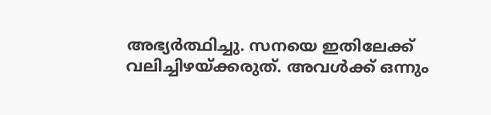അഭ്യര്‍ത്ഥിച്ചു. സനയെ ഇതിലേക്ക് വലിച്ചിഴയ്ക്കരുത്. അവള്‍ക്ക് ഒന്നും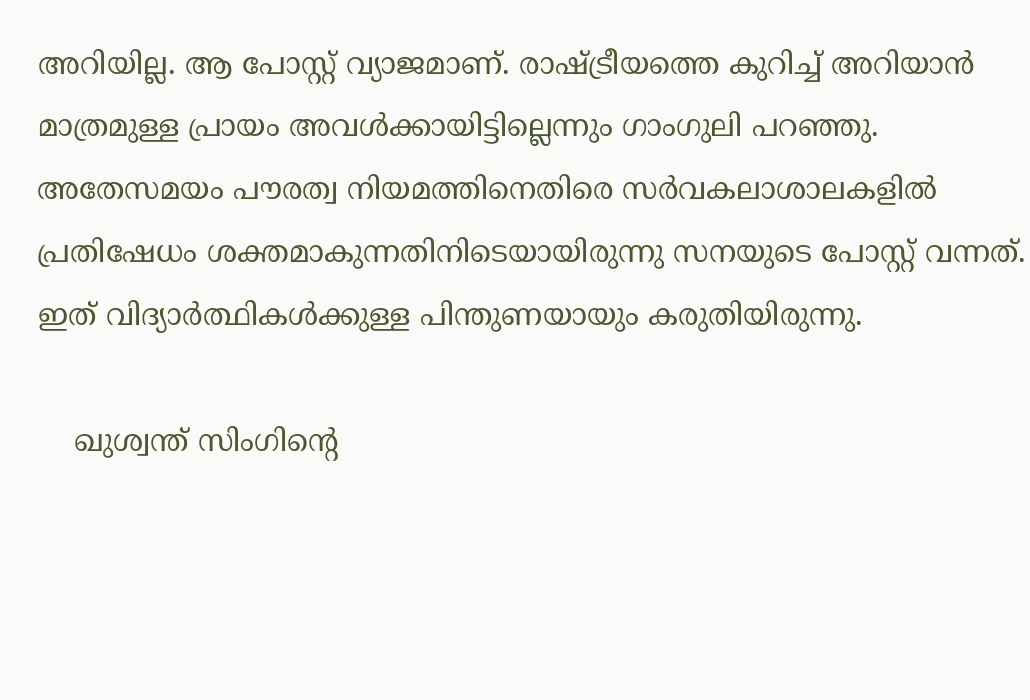അറിയില്ല. ആ പോസ്റ്റ് വ്യാജമാണ്. രാഷ്ട്രീയത്തെ കുറിച്ച് അറിയാന്‍ മാത്രമുള്ള പ്രായം അവള്‍ക്കായിട്ടില്ലെന്നും ഗാംഗുലി പറഞ്ഞു. അതേസമയം പൗരത്വ നിയമത്തിനെതിരെ സര്‍വകലാശാലകളില്‍ പ്രതിഷേധം ശക്തമാകുന്നതിനിടെയായിരുന്നു സനയുടെ പോസ്റ്റ് വന്നത്. ഇത് വിദ്യാര്‍ത്ഥികള്‍ക്കുള്ള പിന്തുണയായും കരുതിയിരുന്നു.

    ഖുശ്വന്ത് സിംഗിന്റെ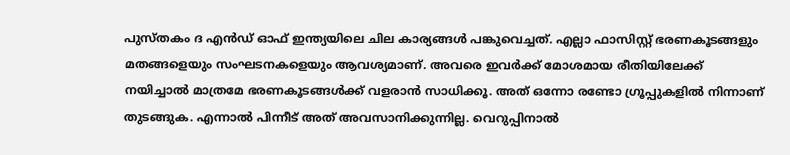പുസ്തകം ദ എന്‍ഡ് ഓഫ് ഇന്ത്യയിലെ ചില കാര്യങ്ങള്‍ പങ്കുവെച്ചത്. എല്ലാ ഫാസിസ്റ്റ് ഭരണകൂടങ്ങളും മതങ്ങളെയും സംഘടനകളെയും ആവശ്യമാണ്. അവരെ ഇവര്‍ക്ക് മോശമായ രീതിയിലേക്ക് നയിച്ചാല്‍ മാത്രമേ ഭരണകൂടങ്ങള്‍ക്ക് വളരാന്‍ സാധിക്കൂ. അത് ഒന്നോ രണ്ടോ ഗ്രൂപ്പുകളില്‍ നിന്നാണ് തുടങ്ങുക. എന്നാല്‍ പിന്നീട് അത് അവസാനിക്കുന്നില്ല. വെറുപ്പിനാല്‍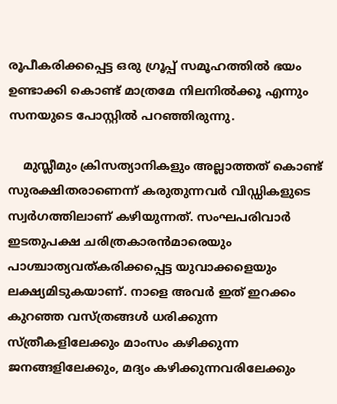രൂപീകരിക്കപ്പെട്ട ഒരു ഗ്രൂപ്പ് സമൂഹത്തില്‍ ഭയം ഉണ്ടാക്കി കൊണ്ട് മാത്രമേ നിലനില്‍ക്കൂ എന്നും സനയുടെ പോസ്റ്റില്‍ പറഞ്ഞിരുന്നു.

    മുസ്ലീമും ക്രിസത്യാനികളും അല്ലാത്തത് കൊണ്ട് സുരക്ഷിതരാണെന്ന് കരുതുന്നവര്‍ വിഡ്ഡികളുടെ സ്വര്‍ഗത്തിലാണ് കഴിയുന്നത്. സംഘപരിവാര്‍ ഇടതുപക്ഷ ചരിത്രകാരന്‍മാരെയും പാശ്ചാത്യവത്കരിക്കപ്പെട്ട യുവാക്കളെയും ലക്ഷ്യമിടുകയാണ്. നാളെ അവര്‍ ഇത് ഇറക്കം കുറഞ്ഞ വസ്ത്രങ്ങള്‍ ധരിക്കുന്ന സ്ത്രീകളിലേക്കും മാംസം കഴിക്കുന്ന ജനങ്ങളിലേക്കും, മദ്യം കഴിക്കുന്നവരിലേക്കും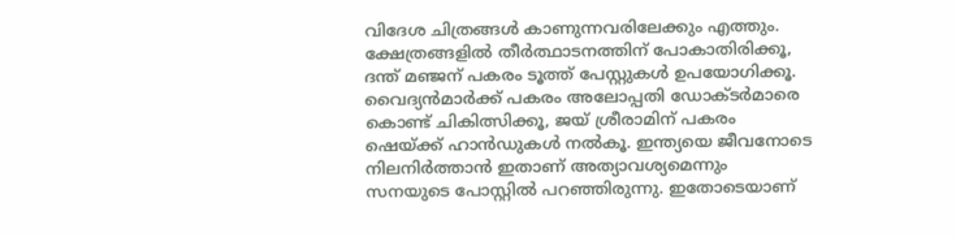വിദേശ ചിത്രങ്ങള്‍ കാണുന്നവരിലേക്കും എത്തും. ക്ഷേത്രങ്ങളില്‍ തീര്‍ത്ഥാടനത്തിന് പോകാതിരിക്കൂ, ദന്ത് മഞ്ജന് പകരം ടൂത്ത് പേസ്റ്റുകള്‍ ഉപയോഗിക്കൂ. വൈദ്യന്‍മാര്‍ക്ക് പകരം അലോപ്പതി ഡോക്ടര്‍മാരെ കൊണ്ട് ചികിത്സിക്കൂ, ജയ് ശ്രീരാമിന് പകരം ഷെയ്ക്ക് ഹാന്‍ഡുകള്‍ നല്‍കൂ. ഇന്ത്യയെ ജീവനോടെ നിലനിര്‍ത്താന്‍ ഇതാണ് അത്യാവശ്യമെന്നും സനയുടെ പോസ്റ്റില്‍ പറഞ്ഞിരുന്നു. ഇതോടെയാണ്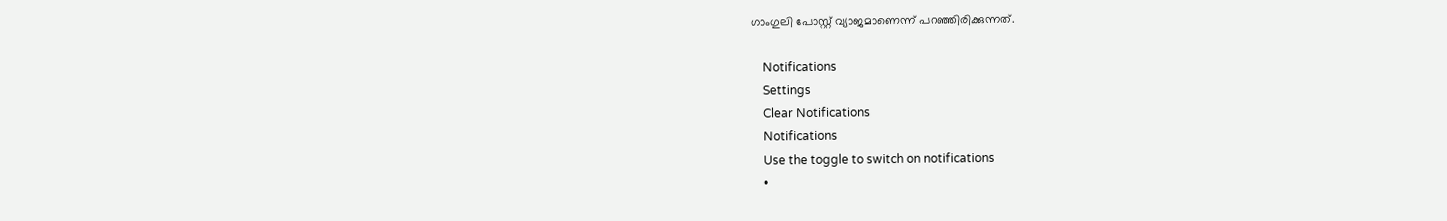ഗാംഗുലി പോസ്റ്റ് വ്യാജമാണെന്ന് പറഞ്ഞിരിക്കുന്നത്.

    Notifications
    Settings
    Clear Notifications
    Notifications
    Use the toggle to switch on notifications
    •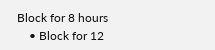Block for 8 hours
    • Block for 12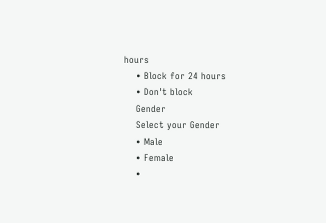hours
    • Block for 24 hours
    • Don't block
    Gender
    Select your Gender
    • Male
    • Female
    •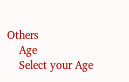Others
    Age
    Select your Age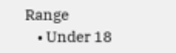Range
    • Under 18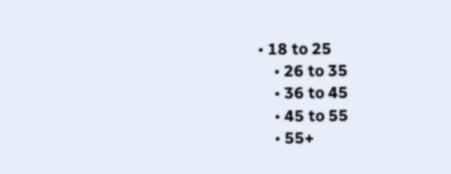• 18 to 25
    • 26 to 35
    • 36 to 45
    • 45 to 55
    • 55+